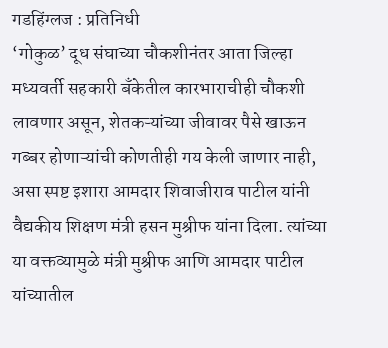गडहिंग्लज : प्रतिनिधी
‘गोकुळ’ दूध संघाच्या चौकशीनंतर आता जिल्हा मध्यवर्ती सहकारी बँकेतील कारभाराचीही चौकशी लावणार असून, शेतकऱ्यांच्या जीवावर पैसे खाऊन गब्बर होणाऱ्यांची कोणतीही गय केली जाणार नाही, असा स्पष्ट इशारा आमदार शिवाजीराव पाटील यांनी वैद्यकीय शिक्षण मंत्री हसन मुश्रीफ यांना दिला. त्यांच्या या वक्तव्यामुळे मंत्री मुश्रीफ आणि आमदार पाटील यांच्यातील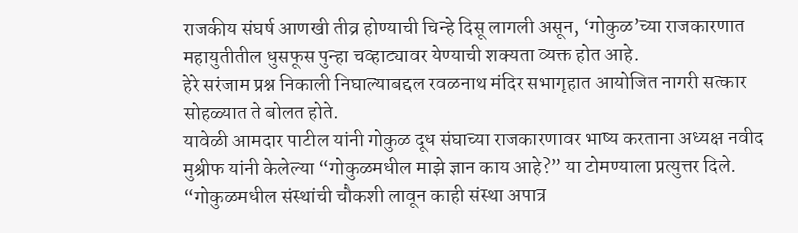राजकीय संघर्ष आणखी तीव्र होण्याची चिन्हे दिसू लागली असून, ‘गोकुळ’च्या राजकारणात महायुतीतील धुसफूस पुन्हा चव्हाट्यावर येण्याची शक्यता व्यक्त होत आहे.
हेरे सरंजाम प्रश्न निकाली निघाल्याबद्दल रवळनाथ मंदिर सभागृहात आयोजित नागरी सत्कार सोहळ्यात ते बोलत होते.
यावेळी आमदार पाटील यांनी गोकुळ दूध संघाच्या राजकारणावर भाष्य करताना अध्यक्ष नवीद मुश्रीफ यांनी केलेल्या “गोकुळमधील माझे ज्ञान काय आहे?” या टोमण्याला प्रत्युत्तर दिले. “गोकुळमधील संस्थांची चौकशी लावून काही संस्था अपात्र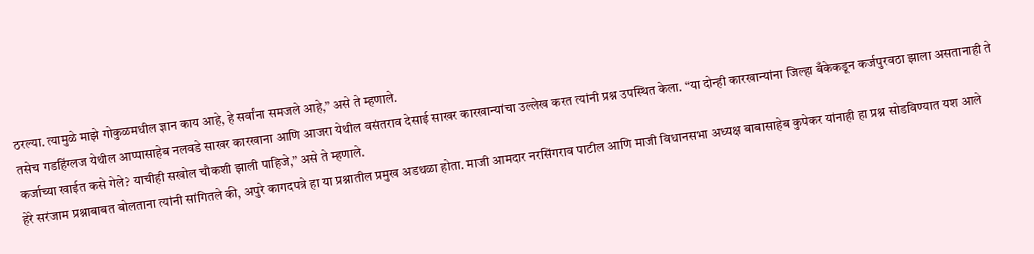ठरल्या. त्यामुळे माझे गोकुळमधील ज्ञान काय आहे, हे सर्वांना समजले आहे,” असे ते म्हणाले.
तसेच गडहिंग्लज येथील आप्पासाहेब नलवडे साखर कारखाना आणि आजरा येथील वसंतराव देसाई साखर कारखान्यांचा उल्लेख करत त्यांनी प्रश्न उपस्थित केला. “या दोन्ही कारखान्यांना जिल्हा बँकेकडून कर्जपुरवठा झाला असतानाही ते कर्जाच्या खाईत कसे गेले? याचीही सखोल चौकशी झाली पाहिजे,” असे ते म्हणाले.
हेरे सरंजाम प्रश्नाबाबत बोलताना त्यांनी सांगितले की, अपुरे कागदपत्रे हा या प्रश्नातील प्रमुख अडथळा होता. माजी आमदार नरसिंगराव पाटील आणि माजी विधानसभा अध्यक्ष बाबासाहेब कुपेकर यांनाही हा प्रश्न सोडविण्यात यश आले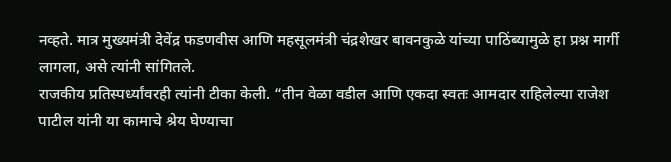नव्हते. मात्र मुख्यमंत्री देवेंद्र फडणवीस आणि महसूलमंत्री चंद्रशेखर बावनकुळे यांच्या पाठिंब्यामुळे हा प्रश्न मार्गी लागला, असे त्यांनी सांगितले.
राजकीय प्रतिस्पर्ध्यांवरही त्यांनी टीका केली. “तीन वेळा वडील आणि एकदा स्वतः आमदार राहिलेल्या राजेश पाटील यांनी या कामाचे श्रेय घेण्याचा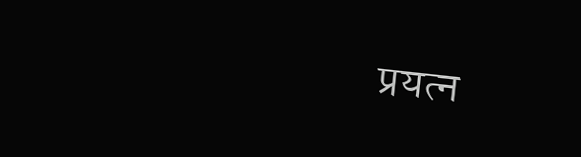प्रयत्न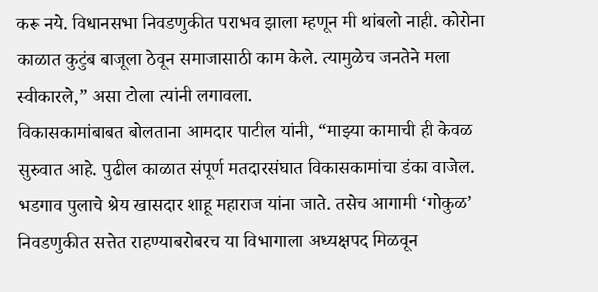करू नये. विधानसभा निवडणुकीत पराभव झाला म्हणून मी थांबलो नाही. कोरोना काळात कुटुंब बाजूला ठेवून समाजासाठी काम केले. त्यामुळेच जनतेने मला स्वीकारले,” असा टोला त्यांनी लगावला.
विकासकामांबाबत बोलताना आमदार पाटील यांनी, “माझ्या कामाची ही केवळ सुरुवात आहे. पुढील काळात संपूर्ण मतदारसंघात विकासकामांचा डंका वाजेल. भडगाव पुलाचे श्रेय खासदार शाहू महाराज यांना जाते. तसेच आगामी ‘गोकुळ’ निवडणुकीत सत्तेत राहण्याबरोबरच या विभागाला अध्यक्षपद मिळवून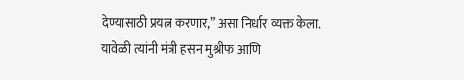देण्यासाठी प्रयत्न करणार,” असा निर्धार व्यक्त केला.
यावेळी त्यांनी मंत्री हसन मुश्रीफ आणि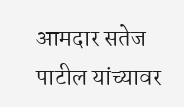आमदार सतेज पाटील यांच्यावर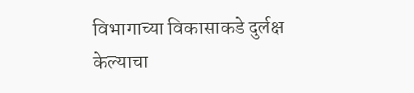विभागाच्या विकासाकडे दुर्लक्ष केल्याचा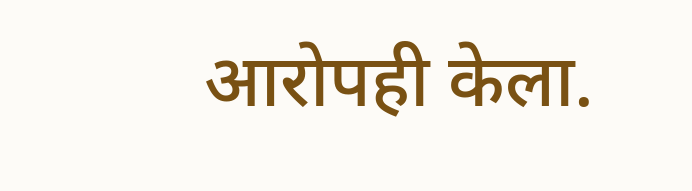आरोपही केला.